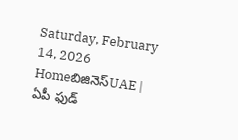Saturday, February 14, 2026
Homeబిజినెస్UAE | ఏపీ ఫుడ్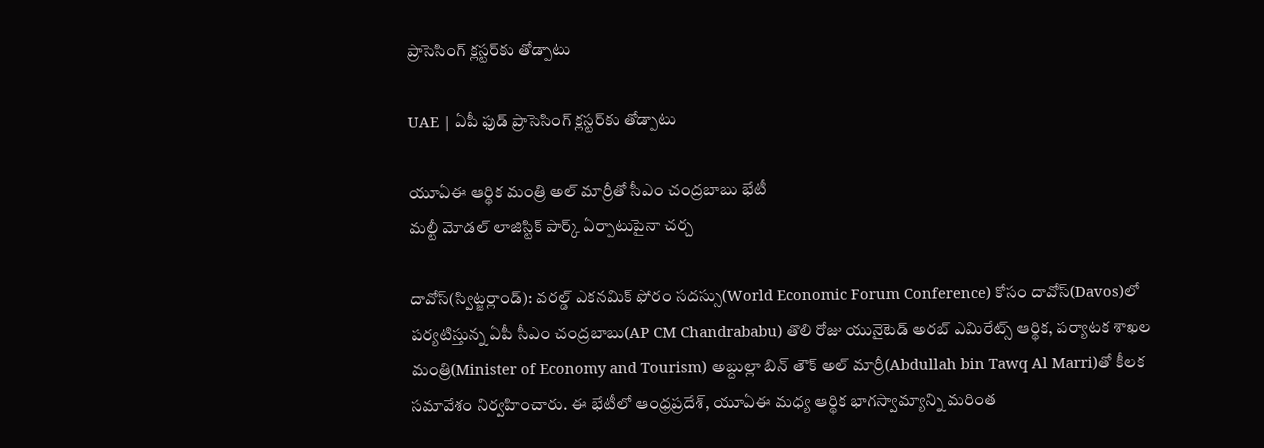ప్రాసెసింగ్‌ క్లస్టర్‌కు తోడ్పాటు

UAE | ఏపీ ఫుడ్ ప్రాసెసింగ్‌ క్లస్టర్‌కు తోడ్పాటు

యూఏఈ ఆర్థిక మంత్రి అల్ మార్రీతో సీఎం చంద్రబాబు భేటీ
మల్టీ మోడల్ లాజిస్టిక్ పార్క్‌ ఏర్పాటుపైనా చర్చ

దావోస్(స్విట్జర్లాండ్): వరల్డ్ ఎకనమిక్ ఫోరం సదస్సు(World Economic Forum Conference) కోసం దావోస్‌(Davos)లో పర్యటిస్తున్న ఏపీ సీఎం చంద్రబాబు(AP CM Chandrababu) తొలి రోజు యునైటెడ్ అరబ్ ఎమిరేట్స్ ఆర్థిక, పర్యాటక శాఖల మంత్రి(Minister of Economy and Tourism) అబ్దుల్లా బిన్ తౌక్ అల్ మార్రీ(Abdullah bin Tawq Al Marri)తో కీలక సమావేశం నిర్వహించారు. ఈ భేటీలో ఆంధ్రప్రదేశ్, యూఏఈ మధ్య ఆర్థిక భాగస్వామ్యాన్ని మరింత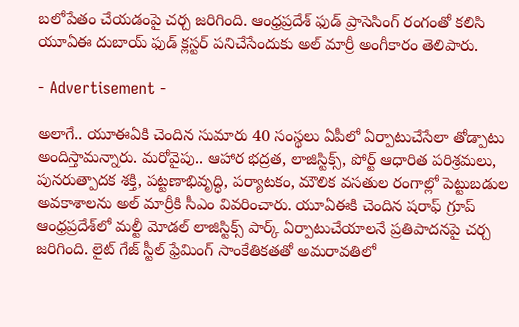బలోపేతం చేయడంపై చర్చ జరిగింది. ఆంధ్రప్రదేశ్ ఫుడ్ ప్రాసెసింగ్ రంగంతో కలిసి యూఏఈ దుబాయ్ ఫుడ్ క్లస్టర్‌ పనిచేసేందుకు అల్ మార్రీ అంగీకారం తెలిపారు.

- Advertisement -

అలాగే.. యూఈఏకి చెందిన సుమారు 40 సంస్థలు ఏపీలో ఏర్పాటుచేసేలా తోడ్పాటు అందిస్తామన్నారు. మరోవైపు.. ఆహార భద్రత, లాజిస్టిక్స్, పోర్ట్ ఆధారిత పరిశ్రమలు, పునరుత్పాదక శక్తి, పట్టణాభివృద్ధి, పర్యాటకం, మౌలిక వసతుల రంగాల్లో పెట్టుబడుల అవకాశాలను అల్ మార్రీకి సీఎం వివరించారు. యూఏఈకి చెందిన షరాఫ్ గ్రూప్ ఆంధ్రప్రదేశ్‌లో మల్టీ మోడల్ లాజిస్టిక్స్ పార్క్ ఏర్పాటుచేయాలనే ప్రతిపాదనపై చర్చ జరిగింది. లైట్ గేజ్ స్టీల్ ఫ్రేమింగ్ సాంకేతికతతో అమరావతిలో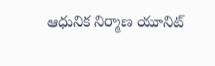ఆధునిక నిర్మాణ యూనిట్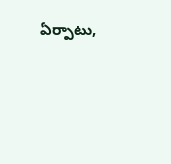ఏర్పాటు,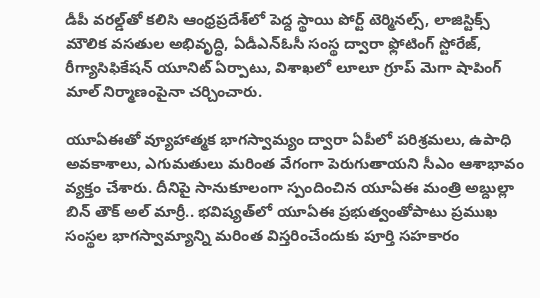డీపీ వరల్డ్‌తో కలిసి ఆంధ్రప్రదేశ్‌లో పెద్ద స్థాయి పోర్ట్ టెర్మినల్స్, లాజిస్టిక్స్ మౌలిక వసతుల అభివృద్ధి, ఏడీఎన్‌ఓసీ సంస్థ ద్వారా ఫ్లోటింగ్ స్టోరేజ్, రీగ్యాసిఫికేషన్ యూనిట్ ఏర్పాటు, విశాఖలో లూలూ గ్రూప్ మెగా షాపింగ్ మాల్ నిర్మాణంపైనా చర్చించారు.

యూఏఈతో వ్యూహాత్మక భాగస్వామ్యం ద్వారా ఏపీలో పరిశ్రమలు, ఉపాధి అవకాశాలు, ఎగుమతులు మరింత వేగంగా పెరుగుతాయని సీఎం ఆశాభావం వ్యక్తం చేశారు. దీనిపై సానుకూలంగా స్పందించిన యూఏఈ మంత్రి అబ్దుల్లా బిన్ తౌక్ అల్ మార్రీ.. భవిష్యత్‌లో యూఏఈ ప్రభుత్వంతోపాటు ప్రముఖ సంస్థల భాగస్వామ్యాన్ని మరింత విస్తరించేందుకు పూర్తి సహకారం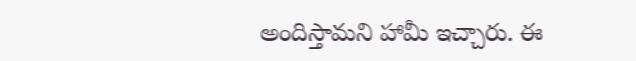అందిస్తామని హామీ ఇచ్చారు. ఈ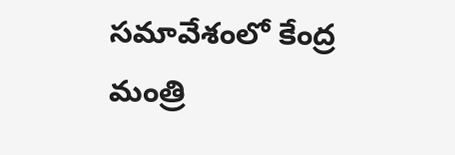సమావేశంలో కేంద్ర మంత్రి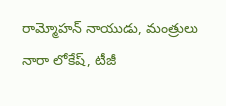రామ్మోహన్ నాయుడు, మంత్రులు నారా లోకేష్, టీజీ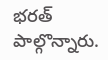భరత్ పాల్గొన్నారు.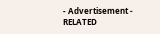- Advertisement -
RELATED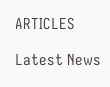ARTICLES

Latest News